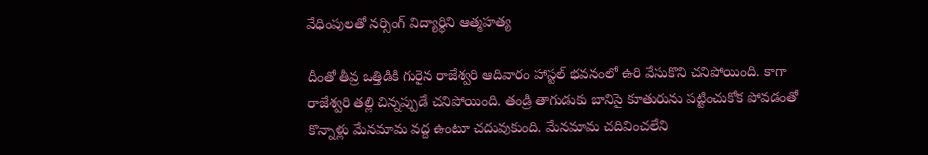వేధింపులతో నర్సింగ్ విద్యార్థిని ఆత్మహత్య

దీంతో తీవ్ర ఒత్తిడికి గురైన రాజేశ్వరి ఆదివారం హాస్టల్ భవనంలో ఉరి వేసుకొని చనిపోయింది. కాగా రాజేశ్వరి తల్లి చిన్నప్పుడే చనిపోయింది. తండ్రి తాగుడుకు బానిసై కూతురును పట్టించుకోక పోవడంతో కొన్నాళ్లు మేనమామ వద్ద ఉంటూ చదువుకుంది. మేనమామ చదివించలేని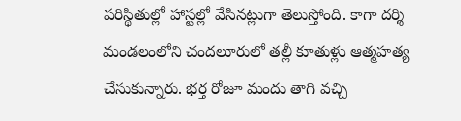పరిస్థితుల్లో హాస్టల్లో వేసినట్లుగా తెలుస్తోంది. కాగా దర్శి మండలంలోని చందలూరులో తల్లీ కూతుళ్లు ఆత్మహత్య చేసుకున్నారు. భర్త రోజూ మందు తాగి వచ్చి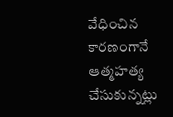వేధించిన కారణంగానే ఆత్మహత్య చేసుకున్నట్లు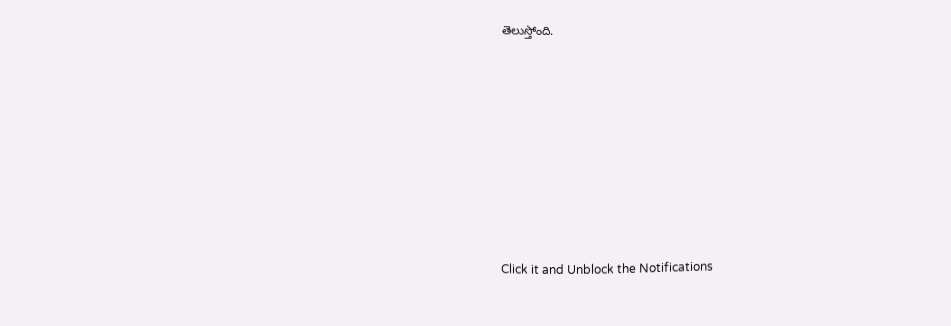తెలుస్తోంది.












Click it and Unblock the Notifications